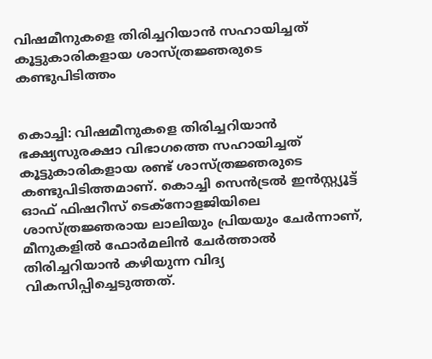വിഷമീനുകളെ തിരിച്ചറിയാന്‍ സഹായിച്ചത് കൂട്ടുകാരികളായ ശാസ്ത്രജ്ഞരുടെ കണ്ടുപിടിത്തം


കൊച്ചി: വിഷമീനുകളെ തിരിച്ചറിയാന്‍ ഭക്ഷ്യസുരക്ഷാ വിഭാഗത്തെ സഹായിച്ചത് കൂട്ടുകാരികളായ രണ്ട് ശാസ്ത്രജ്ഞരുടെ കണ്ടുപിടിത്തമാണ്. കൊച്ചി സെന്‍ട്രല്‍ ഇന്‍സ്റ്റ്യൂട്ട് ഓഫ് ഫിഷറീസ് ടെക്നോളജിയിലെ ശാസ്ത്രജ്ഞരായ ലാലിയും പ്രിയയും ചേര്‍ന്നാണ്, മീനുകളില്‍ ഫോര്‍മലിന്‍ ചേര്‍ത്താല്‍ തിരിച്ചറിയാന്‍ കഴിയുന്ന വിദ്യ വികസിപ്പിച്ചെടുത്തത്.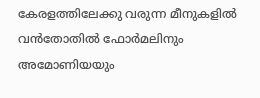കേരളത്തിലേക്കു വരുന്ന മീനുകളില്‍ വന്‍തോതില്‍ ഫോര്‍മലിനും അമോണിയയും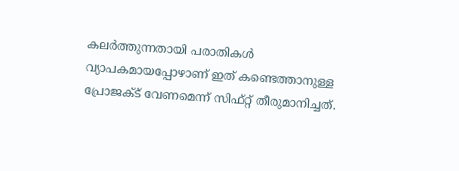കലര്‍ത്തുന്നതായി പരാതികള്‍ വ്യാപകമായപ്പോഴാണ് ഇത് കണ്ടെത്താനുള്ള പ്രോജക്‌ട് വേണമെന്ന് സിഫ്റ്റ് തീരുമാനിച്ചത്.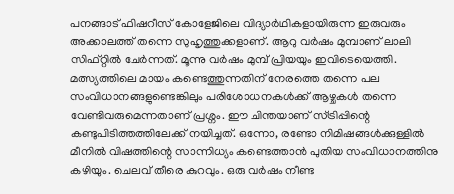പനങ്ങാട് ഫിഷറീസ് കോളേജിലെ വിദ്യാര്‍ഥികളായിരുന്ന ഇരുവരും അക്കാലത്ത് തന്നെ സുഹൃത്തുക്കളാണ്. ആറു വര്‍ഷം മുമ്പാണ് ലാലി സിഫ്റ്റില്‍ ചേര്‍ന്നത്. മൂന്നു വര്‍ഷം മുമ്പ്‌ പ്രിയയും ഇവിടെയെത്തി. മത്സ്യത്തിലെ മായം കണ്ടെത്തുന്നതിന് നേരത്തെ തന്നെ പല സംവിധാനങ്ങളുണ്ടെങ്കിലും പരിശോധനകള്‍ക്ക് ആഴ്ചകള്‍ തന്നെ വേണ്ടിവരുമെന്നതാണ് പ്രശ്നം. ഈ ചിന്തയാണ് സ്ട്രിപ്പിന്റെ കണ്ടുപിടിത്തത്തിലേക്ക് നയിച്ചത്. ഒന്നോ, രണ്ടോ നിമിഷങ്ങള്‍ക്കുള്ളില്‍ മീനില്‍ വിഷത്തിന്റെ സാന്നിധ്യം കണ്ടെത്താന്‍ പുതിയ സംവിധാനത്തിനു കഴിയും. ചെലവ് തീരെ കുറവും. ഒരു വര്‍ഷം നീണ്ട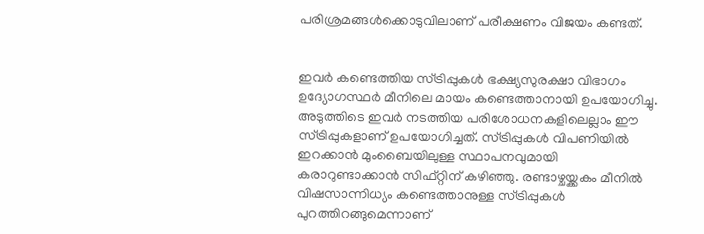പരിശ്രമങ്ങള്‍ക്കൊടുവിലാണ് പരീക്ഷണം വിജയം കണ്ടത്.


ഇവര്‍ കണ്ടെത്തിയ സ്ട്രിപ്പുകള്‍ ഭക്ഷ്യസുരക്ഷാ വിഭാഗം ഉദ്യോഗസ്ഥര്‍ മീനിലെ മായം കണ്ടെത്താനായി ഉപയോഗിച്ചു. അടുത്തിടെ ഇവര്‍ നടത്തിയ പരിശോധനകളിലെല്ലാം ഈ സ്ട്രിപ്പുകളാണ് ഉപയോഗിച്ചത്. സ്ട്രിപ്പുകള്‍ വിപണിയില്‍ ഇറക്കാന്‍ മുംബൈയിലുള്ള സ്ഥാപനവുമായി കരാറുണ്ടാക്കാന്‍ സിഫ്റ്റിന് കഴിഞ്ഞു. രണ്ടാഴ്ചയ്ക്കകം മീനില്‍ വിഷസാന്നിധ്യം കണ്ടെത്താനുള്ള സ്ട്രിപ്പുകള്‍ പുറത്തിറങ്ങുമെന്നാണ്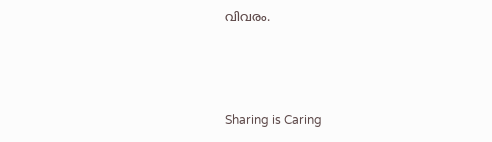വിവരം.



Sharing is Caring